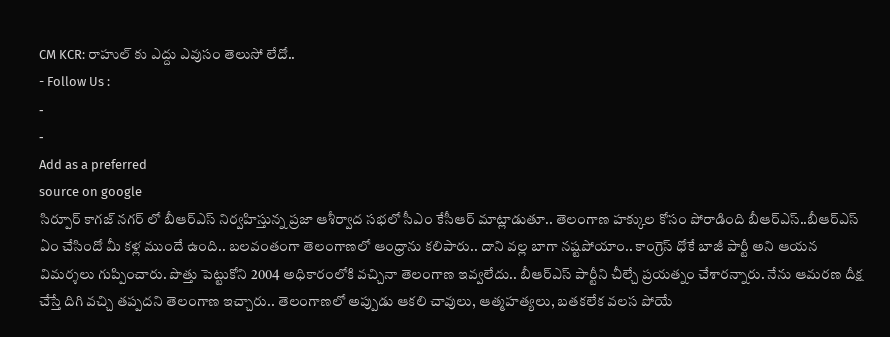CM KCR: రాహుల్ కు ఎద్దు ఎవుసం తెలుసో లేదో..
- Follow Us :
-
-
Add as a preferred
source on google
సిర్పూర్ కాగజ్ నగర్ లో బీఆర్ఎస్ నిర్వహిస్తున్న ప్రజా ఆశీర్వాద సభలో సీఎం కేసీఆర్ మాట్లాడుతూ.. తెలంగాణ హక్కుల కోసం పోరాడింది బీఆర్ఎస్..బీఆర్ఎస్ ఏం చేసిందో మీ కళ్ల ముందే ఉంది.. బలవంతంగా తెలంగాణలో ఆంధ్రాను కలిపారు.. దాని వల్ల బాగా నష్టపోయాం.. కాంగ్రెస్ ధోకే బాజీ పార్టీ అని ఆయన విమర్శలు గుప్పించారు. పొత్తు పెట్టుకోని 2004 అధికారంలోకి వచ్చినా తెలంగాణ ఇవ్వలేదు.. బీఆర్ఎస్ పార్టీని చీల్చే ప్రయత్నం చేశారన్నారు. నేను ఆమరణ దీక్ష చేస్తే దిగి వచ్చి తప్పదని తెలంగాణ ఇచ్చారు.. తెలంగాణలో అప్పుడు ఆకలి చావులు, ఆత్మహత్యలు, బతకలేక వలస పోయే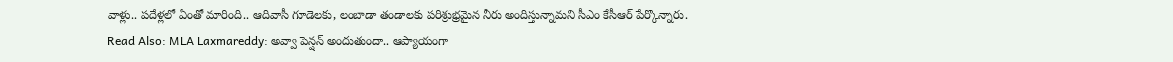వాళ్లు.. పదేళ్లలో ఏంతో మారింది.. ఆదివాసీ గూడెలకు, లంబాడా తండాలకు పరిశ్రుభ్రమైన నీరు అందిస్తున్నామని సీఎం కేసీఆర్ పేర్కొన్నారు.
Read Also: MLA Laxmareddy: అవ్వా పెన్షన్ అందుతుందా.. ఆప్యాయంగా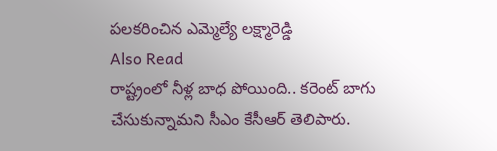పలకరించిన ఎమ్మెల్యే లక్ష్మారెడ్డి
Also Read
రాష్ట్రంలో నీళ్ల బాధ పోయింది.. కరెంట్ బాగు చేసుకున్నామని సీఎం కేసీఆర్ తెలిపారు.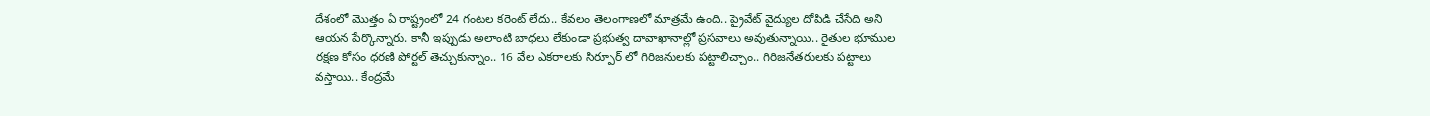దేశంలో మొత్తం ఏ రాష్ట్రంలో 24 గంటల కరెంట్ లేదు.. కేవలం తెలంగాణలో మాత్రమే ఉంది.. ప్రైవేట్ వైద్యుల దోపిడి చేసేది అని ఆయన పేర్కొన్నారు. కానీ ఇప్పుడు అలాంటి బాధలు లేకుండా ప్రభుత్వ దావాఖానాల్లో ప్రసవాలు అవుతున్నాయి.. రైతుల భూముల రక్షణ కోసం ధరణి పోర్టల్ తెచ్చుకున్నాం.. 16 వేల ఎకరాలకు సిర్పూర్ లో గిరిజనులకు పట్టాలిచ్చాం.. గిరిజనేతరులకు పట్టాలు వస్తాయి.. కేంద్రమే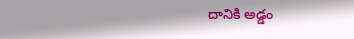దానికి అడ్డం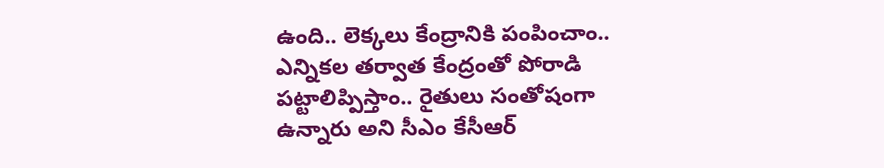ఉంది.. లెక్కలు కేంద్రానికి పంపించాం.. ఎన్నికల తర్వాత కేంద్రంతో పోరాడి పట్టాలిప్పిస్తాం.. రైతులు సంతోషంగా ఉన్నారు అని సీఎం కేసీఆర్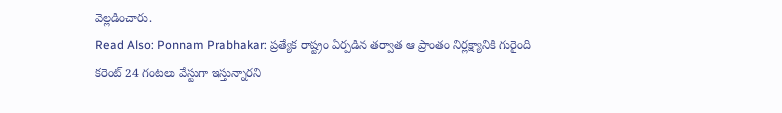వెల్లడించారు.
Read Also: Ponnam Prabhakar: ప్రత్యేక రాష్ట్రం ఏర్పడిన తర్వాత ఆ ప్రాంతం నిర్లక్ష్యానికి గురైంది
కరెంట్ 24 గంటలు వేస్టుగా ఇస్తున్నారని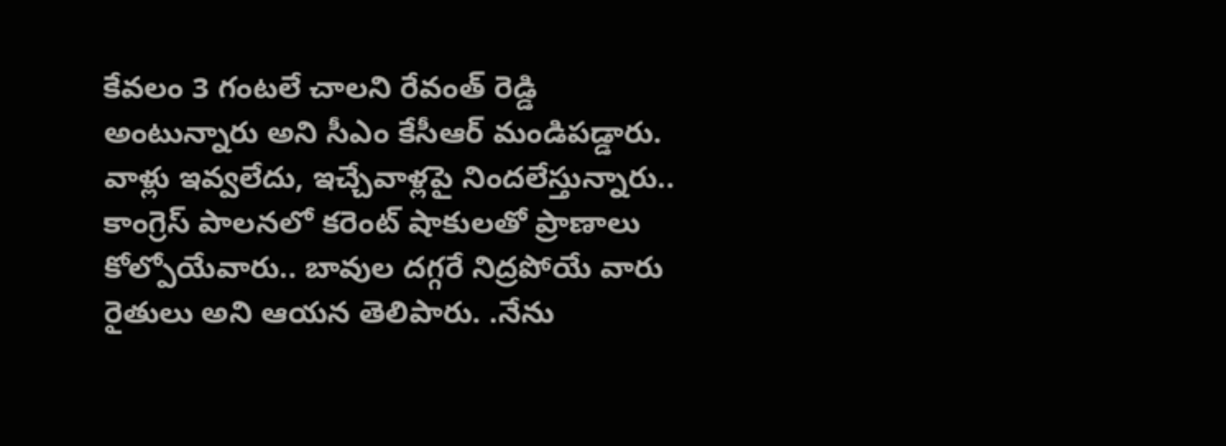కేవలం 3 గంటలే చాలని రేవంత్ రెడ్డి అంటున్నారు అని సీఎం కేసీఆర్ మండిపడ్డారు. వాళ్లు ఇవ్వలేదు, ఇచ్చేవాళ్లపై నిందలేస్తున్నారు.. కాంగ్రెస్ పాలనలో కరెంట్ షాకులతో ప్రాణాలు కోల్పోయేవారు.. బావుల దగ్గరే నిద్రపోయే వారు రైతులు అని ఆయన తెలిపారు. .నేను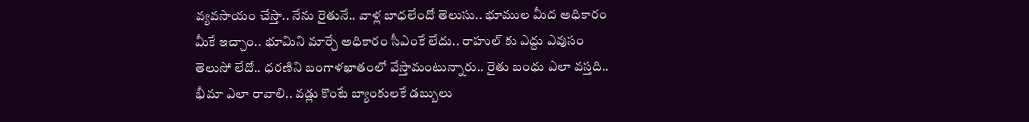వ్యవసాయం చేస్తా.. నేను రైతునే.. వాళ్ల బాధలేందో తెలుసు.. భూముల మీద అధికారం మీకే ఇచ్చాం.. భూమిని మార్చే అధికారం సీఎంకే లేదు.. రాహుల్ కు ఎద్దు ఎవుసం తెలుసో లేదో.. ధరణిని బంగాళఖాతంలో వేస్తామంటున్నారు.. రైతు బంధు ఎలా వస్తది.. భీమా ఎలా రావాలి.. వడ్లు కొంటే బ్యాంకులకే డబ్బులు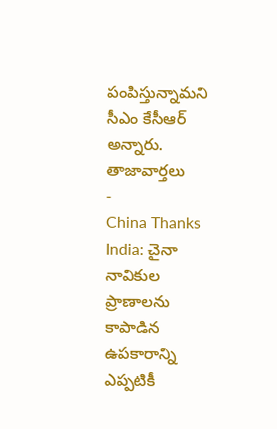పంపిస్తున్నామని సీఎం కేసీఆర్ అన్నారు.
తాజావార్తలు
-
China Thanks India: చైనా నావికుల ప్రాణాలను కాపాడిన ఉపకారాన్ని ఎప్పటికీ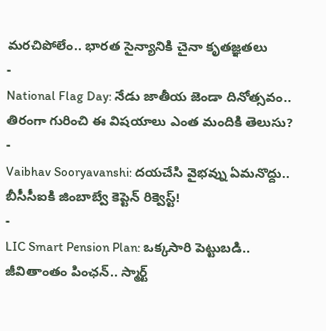మరచిపోలేం.. భారత సైన్యానికి చైనా కృతజ్ఞతలు
-
National Flag Day: నేడు జాతీయ జెండా దినోత్సవం.. తిరంగా గురించి ఈ విషయాలు ఎంత మందికి తెలుసు?
-
Vaibhav Sooryavanshi: దయచేసి వైభవ్ను ఏమనొద్దు.. బీసీసీఐకి జింబాబ్వే కెప్టెన్ రిక్వెస్ట్!
-
LIC Smart Pension Plan: ఒక్కసారి పెట్టుబడి.. జీవితాంతం పింఛన్.. స్మార్ట్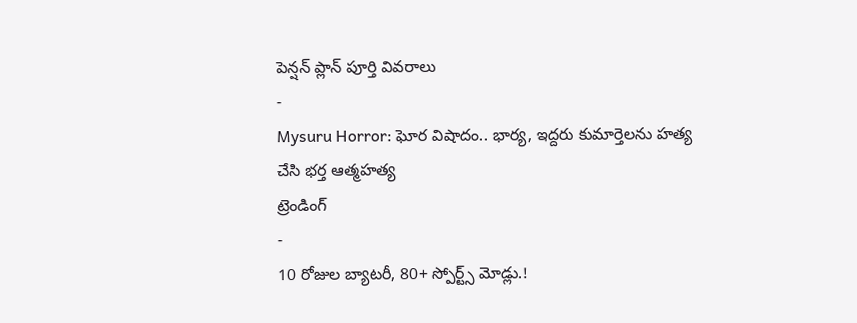పెన్షన్ ప్లాన్ పూర్తి వివరాలు
-
Mysuru Horror: ఘోర విషాదం.. భార్య, ఇద్దరు కుమార్తెలను హత్య చేసి భర్త ఆత్మహత్య
ట్రెండింగ్
-
10 రోజుల బ్యాటరీ, 80+ స్పోర్ట్స్ మోడ్లు.!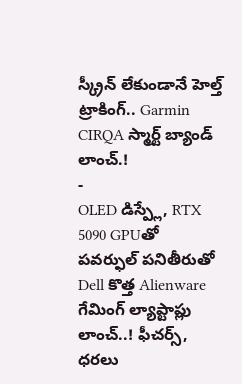స్క్రీన్ లేకుండానే హెల్త్ ట్రాకింగ్.. Garmin CIRQA స్మార్ట్ బ్యాండ్ లాంచ్.!
-
OLED డిస్ప్లే, RTX 5090 GPUతో పవర్ఫుల్ పనితీరుతో Dell కొత్త Alienware గేమింగ్ ల్యాప్టాప్లు లాంచ్..! ఫీచర్స్, ధరలు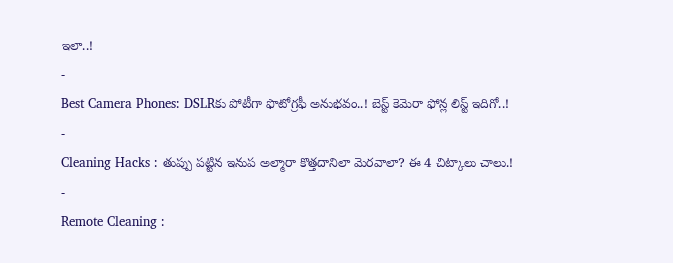ఇలా..!
-
Best Camera Phones: DSLRకు పోటీగా ఫొటోగ్రఫీ అనుభవం..! బెస్ట్ కెమెరా ఫోన్ల లిస్ట్ ఇదిగో..!
-
Cleaning Hacks : తుప్పు పట్టిన ఇనుప అల్మారా కొత్తదానిలా మెరవాలా? ఈ 4 చిట్కాలు చాలు.!
-
Remote Cleaning :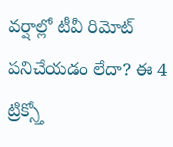వర్షాల్లో టీవీ రిమోట్ పనిచేయడం లేదా? ఈ 4 ట్రిక్స్తో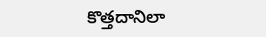కొత్తదానిలా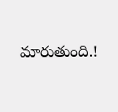మారుతుంది.!